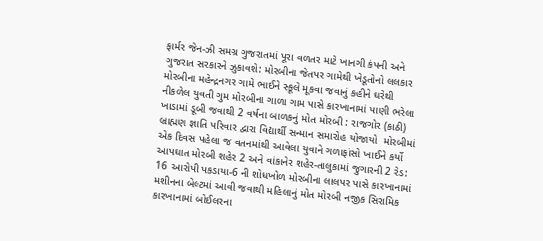ફાર્મર જેન-ઝી સમગ્ર ગુજરાતમાં પૂરા વળતર માટે ખાનગી કંપની અને ગુજરાત સરકારને ઝુકાવશે: મોરબીના જેતપર ગામેથી ખેડૂતોનો લલકાર મોરબીના મહેન્દ્રનગર ગામે ભાઈને સ્કૂલે મૂકવા જવાનું કહીને ઘરેથી નીકળેલ યુવતી ગુમ મોરબીના ગાળા ગામ પાસે કારખાનામાં પાણી ભરેલા ખાડામાં ડૂબી જવાથી 2 વર્ષના બાળકનું મોત મોરબી : રાજગોર (કાઠી) બ્રાહ્મણ જ્ઞાતિ પરિવાર દ્વારા વિદ્યાર્થી સન્માન સમારોહ યોજાયો  મોરબીમાં એક દિવસ પહેલા જ વતનમાંથી આવેલા યુવાને ગળાફાંસો ખાઈને કર્યો આપઘાત મોરબી શહેર 2 અને વાંકાનેર શહેર-તાલુકામાં જુગારની 2 રેડ: 16 આરોપી પકડાયા-6 ની શોધખોળ મોરબીના લાલપર પાસે કારખાનામાં મશીનના બેલ્ટમાં આવી જવાથી મહિલાનું મોત મોરબી નજીક સિરામિક કારખાનામાં બોઈલરના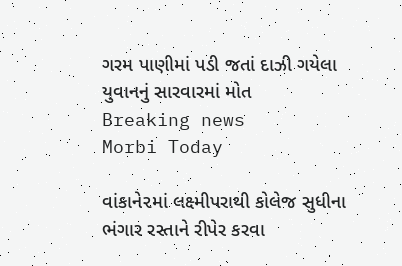ગરમ પાણીમાં પડી જતાં દાઝી ગયેલા યુવાનનું સારવારમાં મોત
Breaking news
Morbi Today

વાંકાને૨માં લક્ષ્મીપરાથી કોલેજ સુધીના ભંગાર રસ્તાને રીપેર કરવા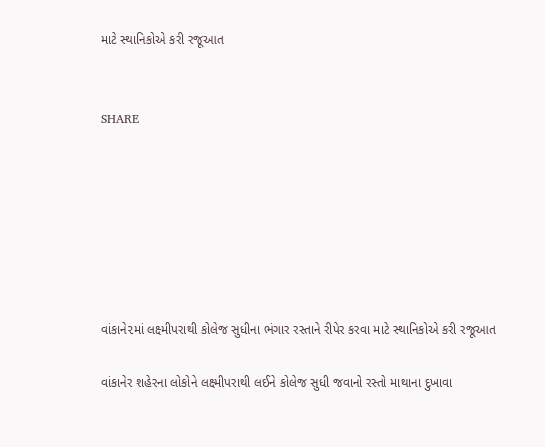માટે સ્થાનિકોએ કરી રજૂઆત


SHARE







વાંકાને૨માં લક્ષ્મીપરાથી કોલેજ સુધીના ભંગાર રસ્તાને રીપેર કરવા માટે સ્થાનિકોએ કરી રજૂઆત

વાંકાનેર શહેરના લોકોને લક્ષ્મીપરાથી લઈને કોલેજ સુધી જવાનો રસ્તો માથાના દુખાવા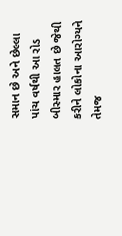સમાન છે અને છેલ્લા પાંચ વર્ષથી આ રોડ બીસ્માર હાલત છે જેથી કરીને લોકોના આરોગ્યને તેમજ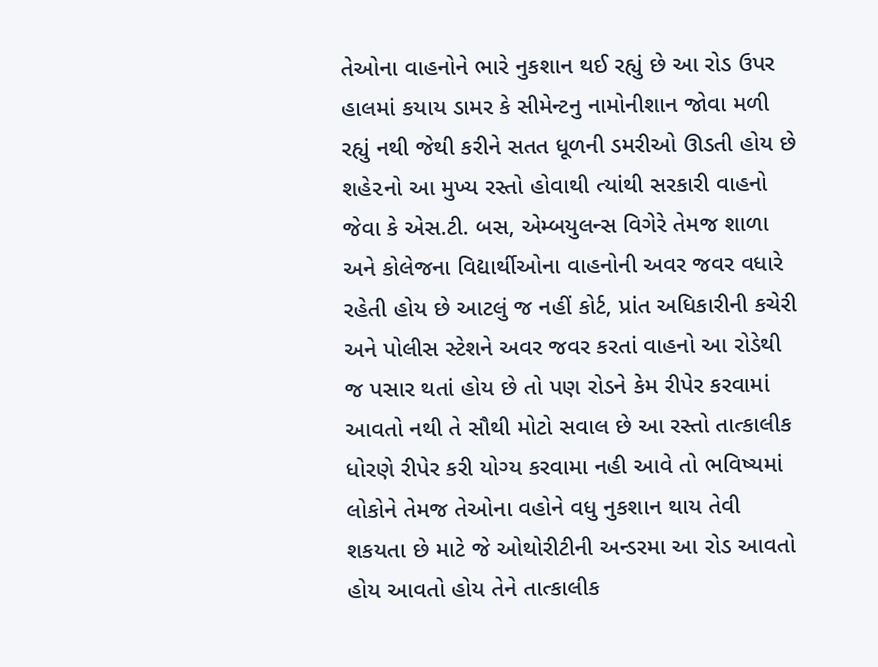તેઓના વાહનોને ભારે નુકશાન થઈ રહ્યું છે આ રોડ ઉપર હાલમાં કયાય ડામર કે સીમેન્ટનુ નામોનીશાન જોવા મળી રહ્યું નથી જેથી કરીને સતત ધૂળની ડમરીઓ ઊડતી હોય છે શહે૨નો આ મુખ્ય રસ્તો હોવાથી ત્યાંથી સરકારી વાહનો જેવા કે એસ.ટી. બસ, એમ્બયુલન્સ વિગેરે તેમજ શાળા અને કોલેજના વિદ્યાર્થીઓના વાહનોની અવર જવર વધારે રહેતી હોય છે આટલું જ નહીં કોર્ટ, પ્રાંત અધિકારીની કચેરી અને પોલીસ સ્ટેશને અવર જવર કરતાં વાહનો આ રોડેથી જ પસાર થતાં હોય છે તો પણ રોડને કેમ રીપેર કરવામાં આવતો નથી તે સૌથી મોટો સવાલ છે આ રસ્તો તાત્કાલીક ધોરણે રીપેર કરી યોગ્ય કરવામા નહી આવે તો ભવિષ્યમાં લોકોને તેમજ તેઓના વહોને વધુ નુકશાન થાય તેવી શકયતા છે માટે જે ઓથોરીટીની અન્ડરમા આ રોડ આવતો હોય આવતો હોય તેને તાત્કાલીક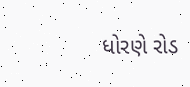ધોરણે રોડ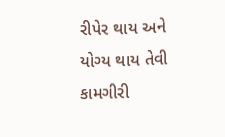રીપેર થાય અને યોગ્ય થાય તેવી કામગીરી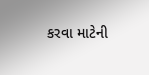કરવા માટેની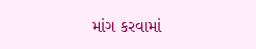માંગ કરવામાં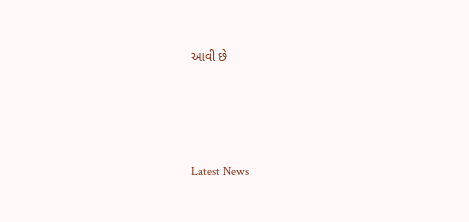આવી છે






Latest News